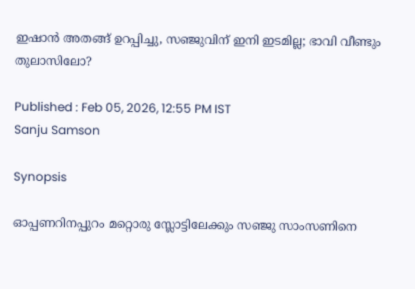ഇഷാൻ അതങ്ങ് ഉറപ്പിച്ചു, സഞ്ജുവിന് ഇനി ഇടമില്ല; ഭാവി വീണ്ടും തുലാസിലോ?

Published : Feb 05, 2026, 12:55 PM IST
Sanju Samson

Synopsis

ഓപ്പണറിനപ്പുറം മറ്റൊരു സ്ലോട്ടിലേക്കും സഞ്ജു സാംസണിനെ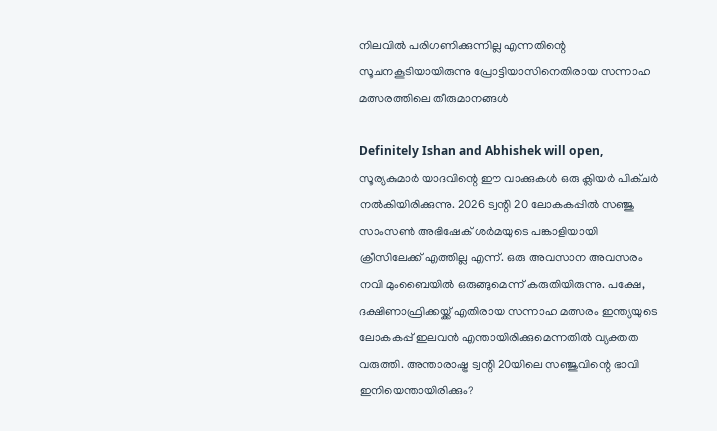നിലവില്‍ പരിഗണിക്കുന്നില്ല എന്നതിന്റെ സൂചനകൂടിയായിരുന്നു പ്രോട്ടിയാസിനെതിരായ സന്നാഹ മത്സരത്തിലെ തീരുമാനങ്ങള്‍

Definitely Ishan and Abhishek will open, സൂര്യകുമാർ യാദവിന്റെ ഈ വാക്കുകള്‍ ഒരു ക്ലിയര്‍ പിക്‌ചർ നല്‍കിയിരിക്കുന്നു. 2026 ട്വന്റി 20 ലോകകപ്പില്‍ സഞ്ജു സാംസണ്‍ അഭിഷേക് ശർമയുടെ പങ്കാളിയായി ക്രീസിലേക്ക് എത്തില്ല എന്ന്. ഒരു അവസാന അവസരം നവി മുംബൈയില്‍ ഒരുങ്ങുമെന്ന് കരുതിയിരുന്നു. പക്ഷേ, ദക്ഷിണാഫ്രിക്കയ്ക്ക് എതിരായ സന്നാഹ മത്സരം ഇന്ത്യയുടെ ലോകകപ്പ് ഇലവൻ എന്തായിരിക്കുമെന്നതില്‍ വ്യക്തത വരുത്തി. അന്താരാഷ്ട്ര ട്വന്റി 20യിലെ സഞ്ജുവിന്റെ ഭാവി ഇനിയെന്തായിരിക്കും?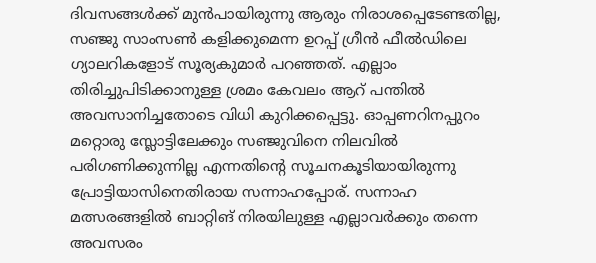ദിവസങ്ങള്‍ക്ക് മുൻപായിരുന്നു ആരും നിരാശപ്പെടേണ്ടതില്ല, സഞ്ജു സാംസണ്‍ കളിക്കുമെന്ന ഉറപ്പ് ഗ്രീൻ ഫീല്‍ഡിലെ ഗ്യാലറികളോട് സൂര്യകുമാർ പറഞ്ഞത്. എല്ലാം തിരിച്ചുപിടിക്കാനുള്ള ശ്രമം കേവലം ആറ് പന്തില്‍ അവസാനിച്ചതോടെ വിധി കുറിക്കപ്പെട്ടു. ഓപ്പണറിനപ്പുറം മറ്റൊരു സ്ലോട്ടിലേക്കും സഞ്ജുവിനെ നിലവില്‍ പരിഗണിക്കുന്നില്ല എന്നതിന്റെ സൂചനകൂടിയായിരുന്നു പ്രോട്ടിയാസിനെതിരായ സന്നാഹപ്പോര്. സന്നാഹ മത്സരങ്ങളില്‍ ബാറ്റിങ് നിരയിലുള്ള എല്ലാവർക്കും തന്നെ അവസരം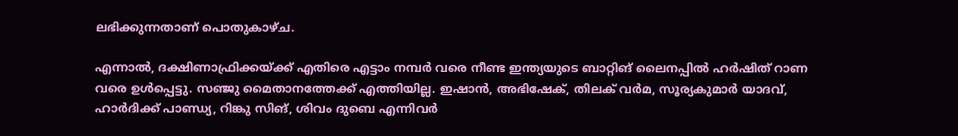ലഭിക്കുന്നതാണ് പൊതുകാഴ്ച.

എന്നാല്‍, ദക്ഷിണാഫ്രിക്കയ്ക്ക് എതിരെ എട്ടാം നമ്പർ വരെ നീണ്ട ഇന്ത്യയുടെ ബാറ്റിങ് ലൈനപ്പില്‍ ഹർഷിത് റാണ വരെ ഉള്‍പ്പെട്ടു. സഞ്ജു മൈതാനത്തേക്ക് എത്തിയില്ല. ഇഷാൻ, അഭിഷേക്, തിലക് വർമ, സൂര്യകുമാര്‍ യാദവ്, ഹാര്‍ദിക്ക് പാണ്ഡ്യ, റിങ്കു സിങ്, ശിവം ദുബെ എന്നിവര്‍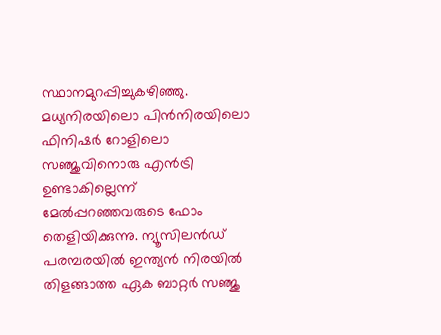സ്ഥാനമുറപ്പിച്ചുകഴിഞ്ഞു. മധ്യനിരയിലൊ പിൻനിരയിലൊ ഫിനിഷർ റോളിലൊ സഞ്ജുവിനൊരു എൻട്രി ഉണ്ടാകില്ലെന്ന് മേല്‍പ്പറഞ്ഞവരുടെ ഫോം തെളിയിക്കുന്നു. ന്യൂസിലൻഡ് പരമ്പരയില്‍ ഇന്ത്യൻ നിരയില്‍ തിളങ്ങാത്ത ഏക ബാറ്റർ സഞ്ജു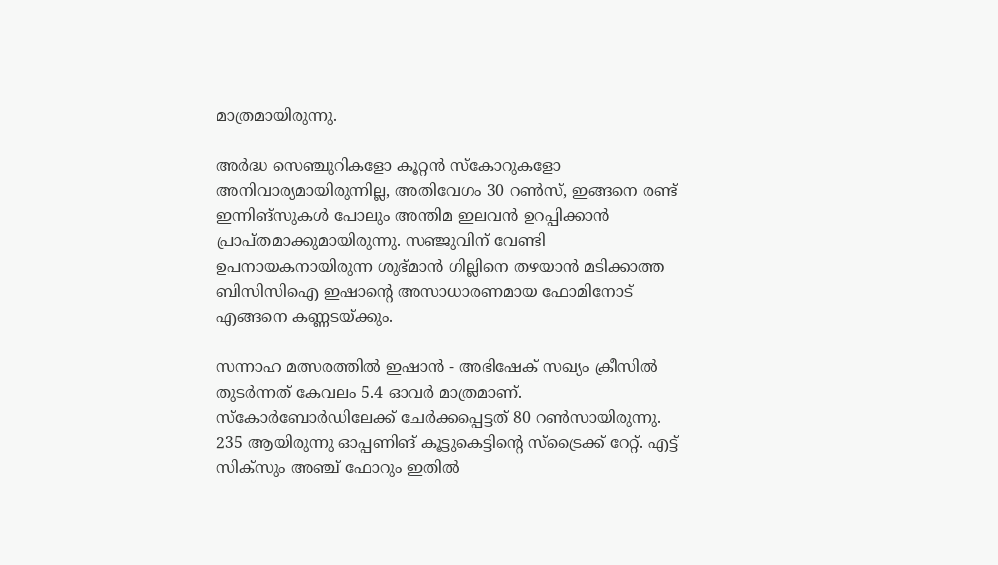മാത്രമായിരുന്നു.

അർദ്ധ സെഞ്ചുറികളോ കൂറ്റൻ സ്കോറുകളോ അനിവാര്യമായിരുന്നില്ല, അതിവേഗം 30 റണ്‍സ്, ഇങ്ങനെ രണ്ട് ഇന്നിങ്സുകള്‍ പോലും അന്തിമ ഇലവൻ ഉറപ്പിക്കാൻ പ്രാപ്തമാക്കുമായിരുന്നു. സഞ്ജുവിന് വേണ്ടി ഉപനായകനായിരുന്ന ശുഭ്മാൻ ഗില്ലിനെ തഴയാൻ മടിക്കാത്ത ബിസിസിഐ ഇഷാന്റെ അസാധാരണമായ ഫോമിനോട് എങ്ങനെ കണ്ണടയ്ക്കും.

സന്നാഹ മത്സരത്തില്‍ ഇഷാൻ - അഭിഷേക് സഖ്യം ക്രീസില്‍ തുടർന്നത് കേവലം 5.4 ഓവര്‍ മാത്രമാണ്. സ്കോര്‍ബോര്‍ഡിലേക്ക് ചേര്‍ക്കപ്പെട്ടത് 80 റണ്‍സായിരുന്നു. 235 ആയിരുന്നു ഓപ്പണിങ് കൂട്ടുകെട്ടിന്റെ സ്ട്രൈക്ക് റേറ്റ്. എട്ട് സിക്സും അഞ്ച് ഫോറും ഇതില്‍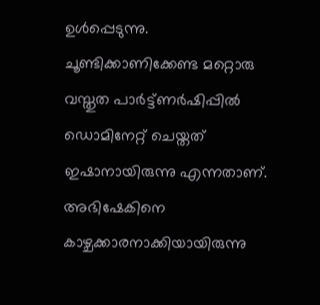ഉള്‍പ്പെടുന്നു. ചൂണ്ടിക്കാണിക്കേണ്ട മറ്റൊരു വസ്തുത പാര്‍ട്ട്‍ണര്‍ഷിപ്പില്‍ ഡൊമിനേറ്റ് ചെയ്തത് ഇഷാനായിരുന്നു എന്നതാണ്. അഭിഷേകിനെ കാഴ്ചക്കാരനാക്കിയായിരുന്നു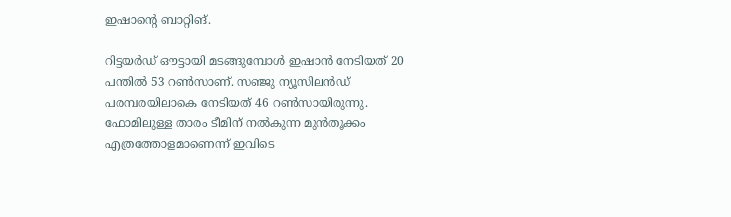ഇഷാന്റെ ബാറ്റിങ്.

റിട്ടയര്‍ഡ് ഔട്ടായി മടങ്ങുമ്പോള്‍ ഇഷാൻ നേടിയത് 20 പന്തില്‍ 53 റണ്‍സാണ്. സഞ്ജു ന്യൂസിലൻഡ് പരമ്പരയിലാകെ നേടിയത് 46 റണ്‍സായിരുന്നു. ഫോമിലുള്ള താരം ടീമിന് നല്‍കുന്ന മുൻതൂക്കം എത്രത്തോളമാണെന്ന് ഇവിടെ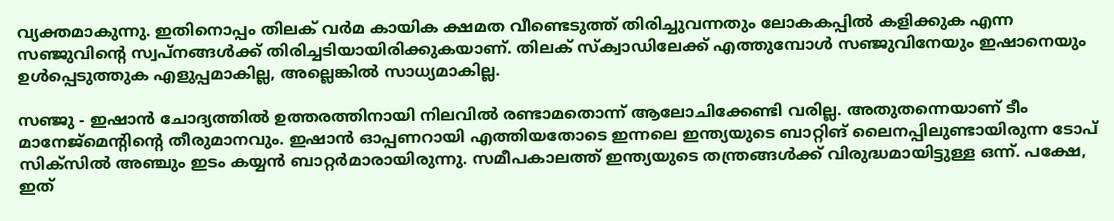വ്യക്തമാകുന്നു. ഇതിനൊപ്പം തിലക് വർമ കായിക ക്ഷമത വീണ്ടെടുത്ത് തിരിച്ചുവന്നതും ലോകകപ്പില്‍ കളിക്കുക എന്ന സഞ്ജുവിന്റെ സ്വപ്നങ്ങള്‍ക്ക് തിരിച്ചടിയായിരിക്കുകയാണ്. തിലക് സ്ക്വാഡിലേക്ക് എത്തുമ്പോള്‍ സഞ്ജുവിനേയും ഇഷാനെയും ഉള്‍പ്പെടുത്തുക എളുപ്പമാകില്ല, അല്ലെങ്കില്‍ സാധ്യമാകില്ല.

സഞ്ജു - ഇഷാൻ ചോദ്യത്തില്‍ ഉത്തരത്തിനായി നിലവില്‍ രണ്ടാമതൊന്ന് ആലോചിക്കേണ്ടി വരില്ല. അതുതന്നെയാണ് ടീം മാനേജ്മെന്റിന്റെ തീരുമാനവും. ഇഷാൻ ഓപ്പണറായി എത്തിയതോടെ ഇന്നലെ ഇന്ത്യയുടെ ബാറ്റിങ് ലൈനപ്പിലുണ്ടായിരുന്ന ടോപ് സിക്‌സില്‍ അഞ്ചും ഇടം കയ്യൻ ബാറ്റർമാരായിരുന്നു. സമീപകാലത്ത് ഇന്ത്യയുടെ തന്ത്രങ്ങള്‍ക്ക് വിരുദ്ധമായിട്ടുള്ള ഒന്ന്. പക്ഷേ, ഇത്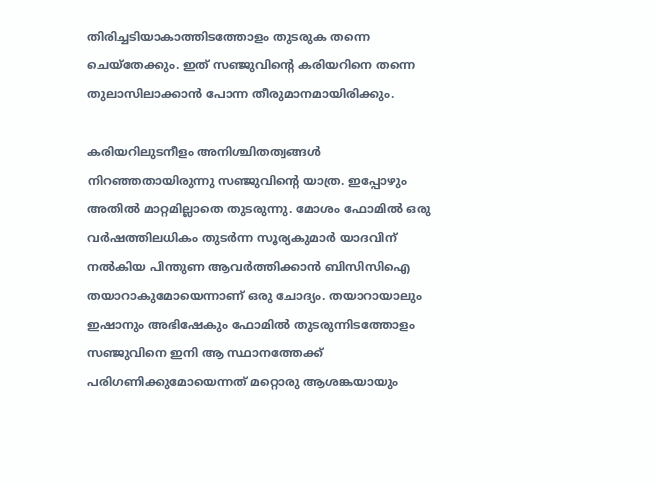തിരിച്ചടിയാകാത്തിടത്തോളം തുടരുക തന്നെ ചെയ്തേക്കും. ഇത് സഞ്ജുവിന്റെ കരിയറിനെ തന്നെ തുലാസിലാക്കാൻ പോന്ന തീരുമാനമായിരിക്കും.

കരിയറിലുടനീളം അനിശ്ചിതത്വങ്ങള്‍ നിറഞ്ഞതായിരുന്നു സഞ്ജുവിന്റെ യാത്ര. ഇപ്പോഴും അതില്‍ മാറ്റമില്ലാതെ തുടരുന്നു. മോശം ഫോമില്‍ ഒരു വര്‍ഷത്തിലധികം തുടര്‍ന്ന സൂര്യകുമാര്‍ യാദവിന് നല്‍കിയ പിന്തുണ ആവര്‍ത്തിക്കാൻ ബിസിസിഐ തയാറാകുമോയെന്നാണ് ഒരു ചോദ്യം. തയാറായാലും ഇഷാനും അഭിഷേകും ഫോമില്‍ തുടരുന്നിടത്തോളം സഞ്ജുവിനെ ഇനി ആ സ്ഥാനത്തേക്ക് പരിഗണിക്കുമോയെന്നത് മറ്റൊരു ആശങ്കയായും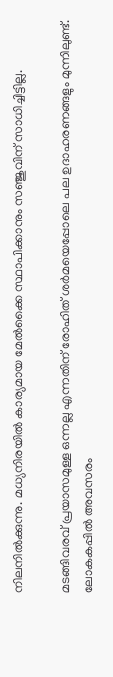നിലനില്‍ക്കുന്നു. മധ്യനിരയില്‍ കാര്യമായ മേല്‍ക്കൈ സ്ഥാപിക്കാനും സഞ്ജുവിന് സാധിച്ചിട്ടില്ല.

മടങ്ങിവരവ് പ്രയാസമുള്ള ഒന്നല്ല എന്നതിന് രോഹിത് ശർമയെപ്പോലെ പല ഉദാഹരണങ്ങളും മുന്നിലുണ്ട്. ലോകകപ്പില്‍ അവസരം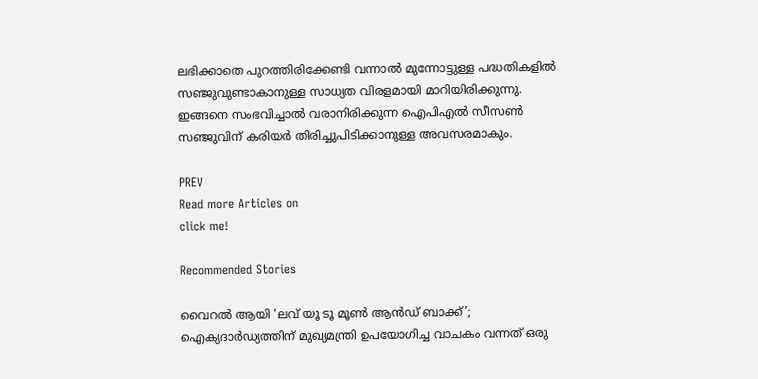ലഭിക്കാതെ പുറത്തിരിക്കേണ്ടി വന്നാല്‍ മുന്നോട്ടുള്ള പദ്ധതികളില്‍ സഞ്ജുവുണ്ടാകാനുള്ള സാധ്യത വിരളമായി മാറിയിരിക്കുന്നു. ഇങ്ങനെ സംഭവിച്ചാല്‍ വരാനിരിക്കുന്ന ഐപിഎല്‍ സീസണ്‍ സഞ്ജുവിന് കരിയര്‍ തിരിച്ചുപിടിക്കാനുള്ള അവസരമാകും.

PREV
Read more Articles on
click me!

Recommended Stories

വൈറൽ ആയി ‘ലവ് യൂ ടൂ മൂൺ ആൻഡ് ബാക്ക്’; ഐക്യദാർഡ്യത്തിന് മുഖ്യമന്ത്രി ഉപയോഗിച്ച വാചകം വന്നത് ഒരു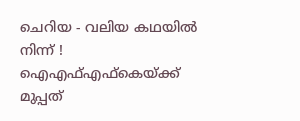ചെറിയ - വലിയ കഥയിൽ നിന്ന് !
ഐഎഫ്എഫ്കെയ്ക്ക് മുപ്പത്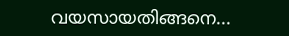വയസായതിങ്ങനെ...